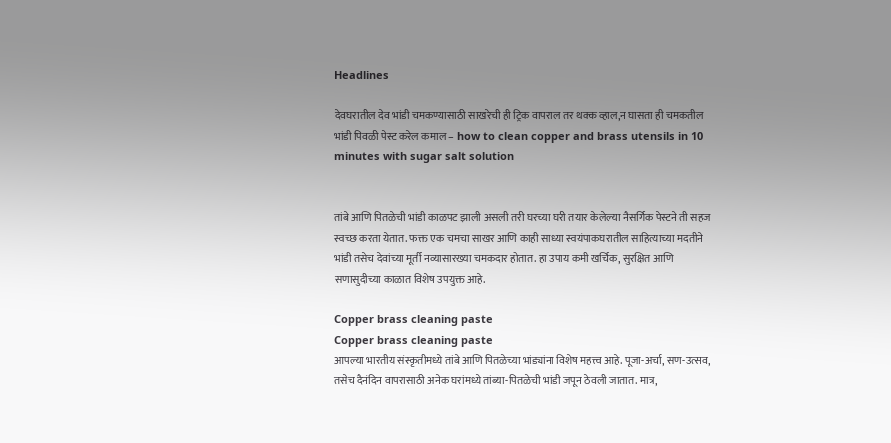Headlines

देवघरातील देव भांडी चमकण्यासाठी साखरेची ही ट्रिक वापराल तर थक्क व्हाल,न घासता ही चमकतील भांडी पिवळी पेस्ट करेल कमाल – how to clean copper and brass utensils in 10 minutes with sugar salt solution


तांबे आणि पितळेची भांडी काळपट झाली असली तरी घरच्या घरी तयार केलेल्या नैसर्गिक पेस्टने ती सहज स्वच्छ करता येतात. फक्त एक चमचा साखर आणि काही साध्या स्वयंपाकघरातील साहित्याच्या मदतीने भांडी तसेच देवांच्या मूर्ती नव्यासारख्या चमकदार होतात. हा उपाय कमी खर्चिक, सुरक्षित आणि सणासुदीच्या काळात विशेष उपयुक्त आहे.

Copper brass cleaning paste
Copper brass cleaning paste
आपल्या भारतीय संस्कृतीमध्ये तांबे आणि पितळेच्या भांड्यांना विशेष महत्त्व आहे. पूजा-अर्चा, सण-उत्सव, तसेच दैनंदिन वापरासाठी अनेक घरांमध्ये तांब्या-पितळेची भांडी जपून ठेवली जातात. मात्र,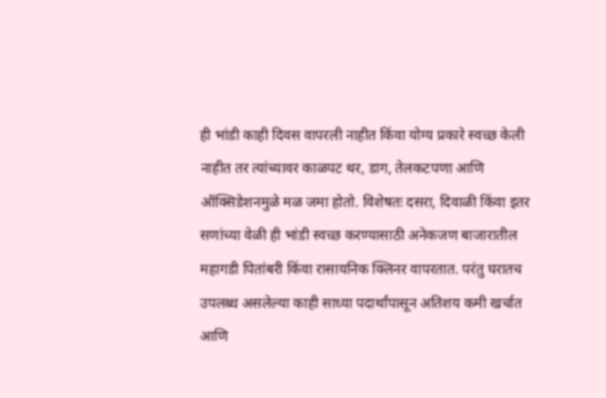ही भांडी काही दिवस वापरली नाहीत किंवा योग्य प्रकारे स्वच्छ केली नाहीत तर त्यांच्यावर काळपट थर, डाग, तेलकटपणा आणि ऑक्सिडेशनमुळे मळ जमा होतो. विशेषतः दसरा, दिवाळी किंवा इतर सणांच्या वेळी ही भांडी स्वच्छ करण्यासाठी अनेकजण बाजारातील महागडी पितांबरी किंवा रासायनिक क्लिनर वापरतात. परंतु घरातच उपलब्ध असलेल्या काही साध्या पदार्थांपासून अतिशय कमी खर्चात आणि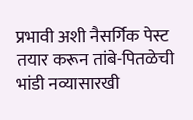प्रभावी अशी नैसर्गिक पेस्ट तयार करून तांबे-पितळेची भांडी नव्यासारखी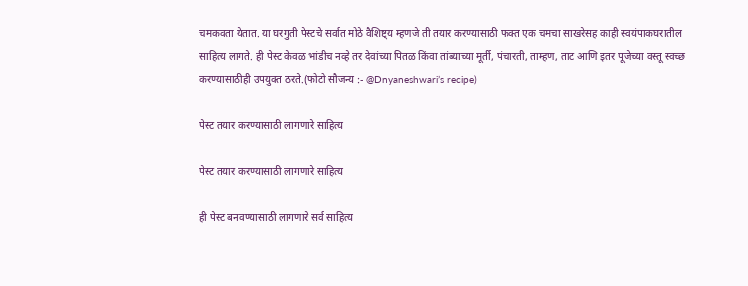चमकवता येतात. या घरगुती पेस्टचे सर्वात मोठे वैशिष्ट्य म्हणजे ती तयार करण्यासाठी फक्त एक चमचा साखरेसह काही स्वयंपाकघरातील साहित्य लागते. ही पेस्ट केवळ भांडीच नव्हे तर देवांच्या पितळ किंवा तांब्याच्या मूर्ती, पंचारती, ताम्हण, ताट आणि इतर पूजेच्या वस्तू स्वच्छ करण्यासाठीही उपयुक्त ठरते.(फोटो सौजन्य :- @Dnyaneshwari’s recipe)

पेस्ट तयार करण्यासाठी लागणारे साहित्य

पेस्ट तयार करण्यासाठी लागणारे साहित्य

ही पेस्ट बनवण्यासाठी लागणारे सर्व साहित्य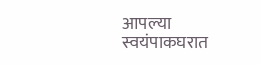आपल्या स्वयंपाकघरात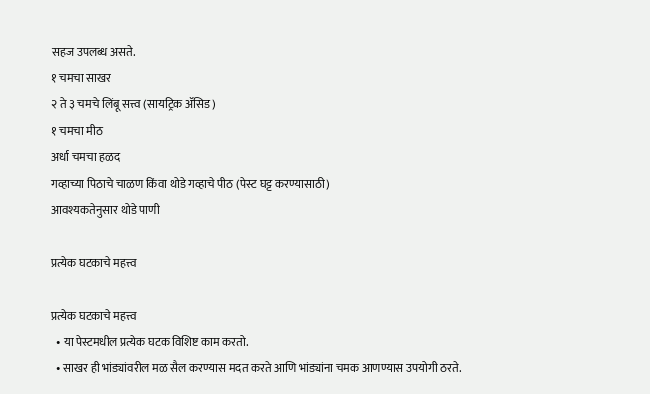सहज उपलब्ध असते.
१ चमचा साखर
२ ते ३ चमचे लिंबू सत्त्व (सायट्रिक ॲसिड)
१ चमचा मीठ
अर्धा चमचा हळद
गव्हाच्या पिठाचे चाळण किंवा थोडे गव्हाचे पीठ (पेस्ट घट्ट करण्यासाठी)
आवश्यकतेनुसार थोडे पाणी

प्रत्येक घटकाचे महत्त्व

प्रत्येक घटकाचे महत्त्व
  • या पेस्टमधील प्रत्येक घटक विशिष्ट काम करतो.
  • साखर ही भांड्यांवरील मळ सैल करण्यास मदत करते आणि भांड्यांना चमक आणण्यास उपयोगी ठरते.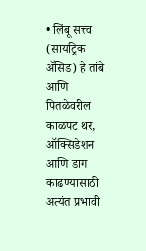• लिंबू सत्त्व (सायट्रिक ॲसिड) हे तांबे आणि पितळेवरील काळपट थर, ऑक्सिडेशन आणि डाग काढण्यासाठी अत्यंत प्रभावी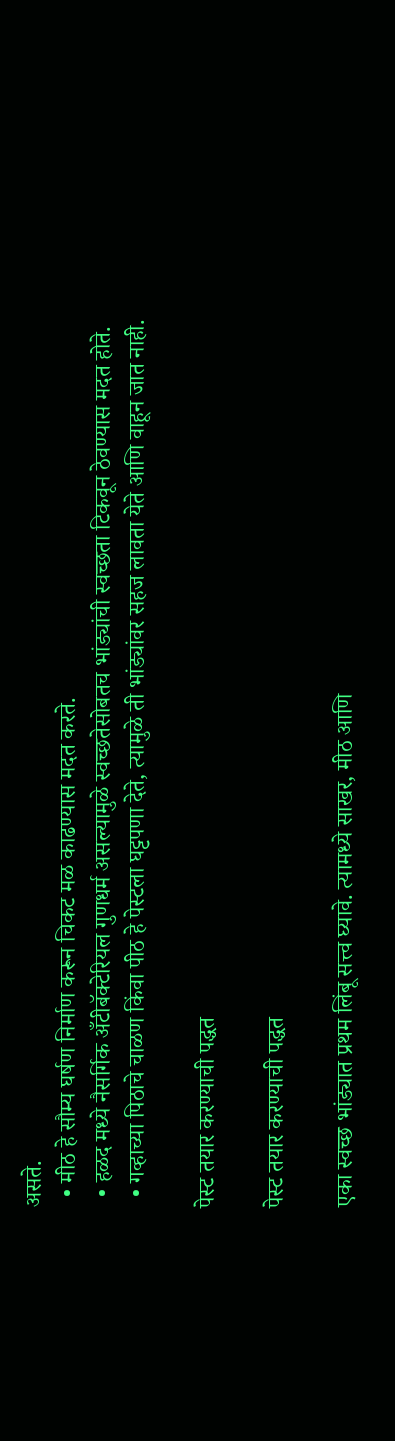असते.
  • मीठ हे सौम्य घर्षण निर्माण करून चिकट मळ काढण्यास मदत करते.
  • हळद मध्ये नैसर्गिक अँटीबॅक्टेरियल गुणधर्म असल्यामुळे स्वच्छतेसोबतच भांड्यांची स्वच्छता टिकवून ठेवण्यास मदत होते.
  • गव्हाच्या पिठाचे चाळण किंवा पीठ हे पेस्टला घट्टपणा देते, त्यामुळे ती भांड्यांवर सहज लावता येते आणि वाहून जात नाही.

पेस्ट तयार करण्याची पद्धत

पेस्ट तयार करण्याची पद्धत

एका स्वच्छ भांड्यात प्रथम लिंबू सत्त्व घ्यावे. त्यामध्ये साखर, मीठ आणि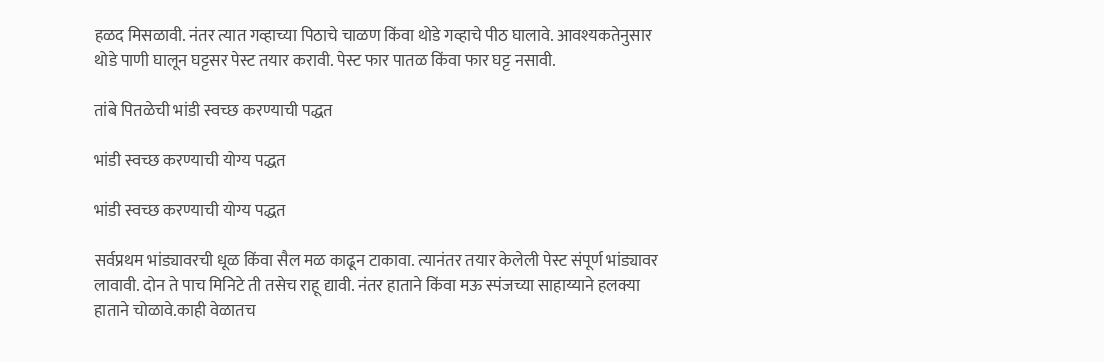हळद मिसळावी. नंतर त्यात गव्हाच्या पिठाचे चाळण किंवा थोडे गव्हाचे पीठ घालावे. आवश्यकतेनुसार थोडे पाणी घालून घट्टसर पेस्ट तयार करावी. पेस्ट फार पातळ किंवा फार घट्ट नसावी.

तांबे पितळेची भांडी स्वच्छ करण्याची पद्धत

भांडी स्वच्छ करण्याची योग्य पद्धत

भांडी स्वच्छ करण्याची योग्य पद्धत

सर्वप्रथम भांड्यावरची धूळ किंवा सैल मळ काढून टाकावा. त्यानंतर तयार केलेली पेस्ट संपूर्ण भांड्यावर लावावी. दोन ते पाच मिनिटे ती तसेच राहू द्यावी. नंतर हाताने किंवा मऊ स्पंजच्या साहाय्याने हलक्या हाताने चोळावे.काही वेळातच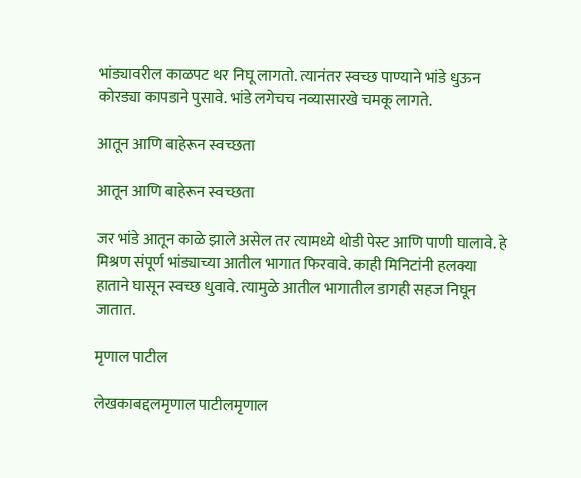भांड्यावरील काळपट थर निघू लागतो. त्यानंतर स्वच्छ पाण्याने भांडे धुऊन कोरड्या कापडाने पुसावे. भांडे लगेचच नव्यासारखे चमकू लागते.

आतून आणि बाहेरून स्वच्छता

आतून आणि बाहेरून स्वच्छता

जर भांडे आतून काळे झाले असेल तर त्यामध्ये थोडी पेस्ट आणि पाणी घालावे. हे मिश्रण संपूर्ण भांड्याच्या आतील भागात फिरवावे. काही मिनिटांनी हलक्या हाताने घासून स्वच्छ धुवावे. त्यामुळे आतील भागातील डागही सहज निघून जातात.

मृणाल पाटील

लेखकाबद्दलमृणाल पाटीलमृणाल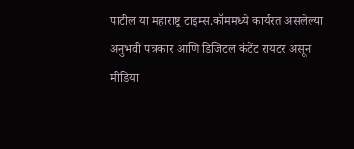पाटील या महाराष्ट्र टाइम्स.कॉममध्ये कार्यरत असलेल्या अनुभवी पत्रकार आणि डिजिटल कंटेंट रायटर असून मीडिया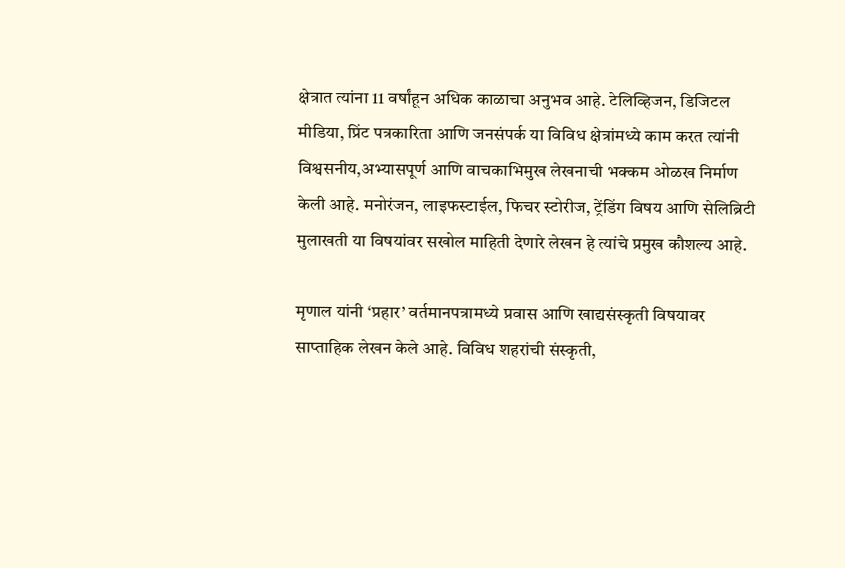क्षेत्रात त्यांना 11 वर्षांहून अधिक काळाचा अनुभव आहे. टेलिव्हिजन, डिजिटल मीडिया, प्रिंट पत्रकारिता आणि जनसंपर्क या विविध क्षेत्रांमध्ये काम करत त्यांनी विश्वसनीय,अभ्यासपूर्ण आणि वाचकाभिमुख लेखनाची भक्कम ओळख निर्माण केली आहे. मनोरंजन, लाइफस्टाईल, फिचर स्टोरीज, ट्रेंडिंग विषय आणि सेलिब्रिटी मुलाखती या विषयांवर सखोल माहिती देणारे लेखन हे त्यांचे प्रमुख कौशल्य आहे.

मृणाल यांनी ‘प्रहार’ वर्तमानपत्रामध्ये प्रवास आणि खाद्यसंस्कृती विषयावर साप्ताहिक लेखन केले आहे. विविध शहरांची संस्कृती,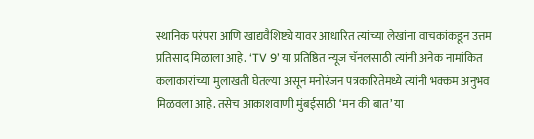स्थानिक परंपरा आणि खाद्यवैशिष्ट्ये यावर आधारित त्यांच्या लेखांना वाचकांकडून उत्तम प्रतिसाद मिळाला आहे. ‘TV 9’ या प्रतिष्ठित न्यूज चॅनलसाठी त्यांनी अनेक नामांकित कलाकारांच्या मुलाखती घेतल्या असून मनोरंजन पत्रकारितेमध्ये त्यांनी भक्कम अनुभव मिळवला आहे. तसेच आकाशवाणी मुंबईसाठी ‘मन की बात’ या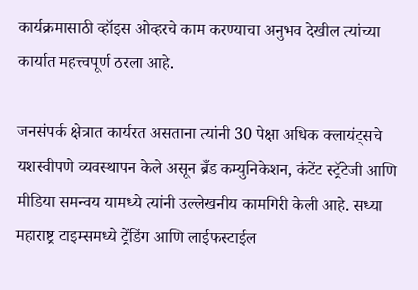कार्यक्रमासाठी व्हॉइस ओव्हरचे काम करण्याचा अनुभव देखील त्यांच्या कार्यात महत्त्वपूर्ण ठरला आहे.

जनसंपर्क क्षेत्रात कार्यरत असताना त्यांनी 30 पेक्षा अधिक क्लायंट्सचे यशस्वीपणे व्यवस्थापन केले असून ब्रँड कम्युनिकेशन, कंटेंट स्ट्रॅटेजी आणि मीडिया समन्वय यामध्ये त्यांनी उल्लेखनीय कामगिरी केली आहे. सध्या महाराष्ट्र टाइम्समध्ये ट्रेंडिंग आणि लाईफस्टाईल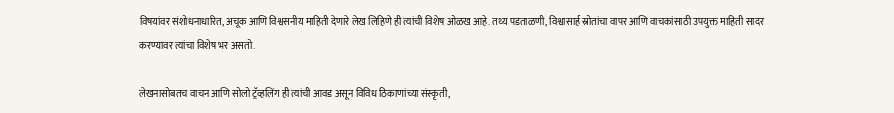विषयांवर संशोधनाधारित, अचूक आणि विश्वसनीय माहिती देणारे लेख लिहिणे ही त्यांची विशेष ओळख आहे. तथ्य पडताळणी, विश्वासार्ह स्रोतांचा वापर आणि वाचकांसाठी उपयुक्त माहिती सादर करण्यावर त्यांचा विशेष भर असतो.

लेखनासोबतच वाचन आणि सोलो ट्रॅव्हलिंग ही त्यांची आवड असून विविध ठिकाणांच्या संस्कृती,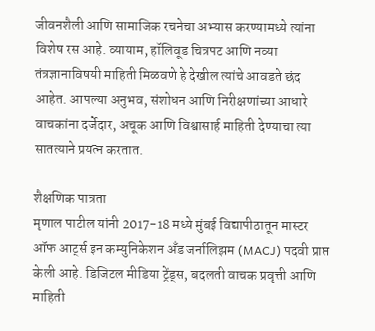जीवनशैली आणि सामाजिक रचनेचा अभ्यास करण्यामध्ये त्यांना विशेष रस आहे. व्यायाम, हॉलिवूड चित्रपट आणि नव्या तंत्रज्ञानाविषयी माहिती मिळवणे हे देखील त्यांचे आवडते छंद आहेत. आपल्या अनुभव, संशोधन आणि निरीक्षणांच्या आधारे वाचकांना दर्जेदार, अचूक आणि विश्वासार्ह माहिती देण्याचा त्या सातत्याने प्रयत्न करतात.

शैक्षणिक पात्रता
मृणाल पाटील यांनी 2017-18 मध्ये मुंबई विद्यापीठातून मास्टर ऑफ आर्ट्स इन कम्युनिकेशन अँड जर्नालिझम (MACJ) पदवी प्राप्त केली आहे. डिजिटल मीडिया ट्रेंड्स, बदलती वाचक प्रवृत्ती आणि माहिती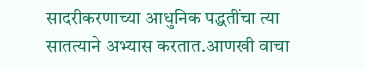सादरीकरणाच्या आधुनिक पद्धतींचा त्या सातत्याने अभ्यास करतात.आणखी वाचा